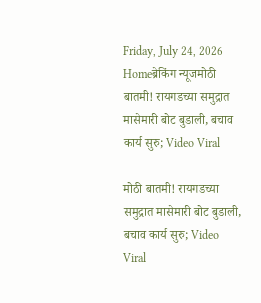Friday, July 24, 2026
Homeब्रेकिंग न्यूजमोठी बातमी! रायगडच्या समुद्रात मासेमारी बोट बुडाली, बचाव कार्य सुरु; Video Viral

मोठी बातमी! रायगडच्या समुद्रात मासेमारी बोट बुडाली, बचाव कार्य सुरु; Video Viral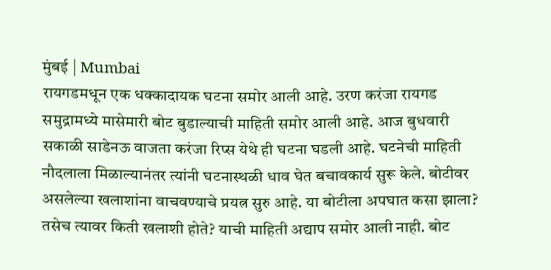मुंबई | Mumbai
रायगडमधून एक धक्कादायक घटना समोर आली आहे. उरण करंजा रायगड समुद्रामध्ये मासेमारी बोट बुडाल्याची माहिती समोर आली आहे. आज बुधवारी सकाळी साडेनऊ वाजता करंजा रिप्स येथे ही घटना घडली आहे. घटनेची माहिती नौदलाला मिळाल्यानंतर त्यांनी घटनास्थळी धाव घेत बचावकार्य सुरू केले. बोटीवर असलेल्या खलाशांना वाचवण्याचे प्रयत्न सुरु आहे. या बोटीला अपघात कसा झाला? तसेच त्यावर किती खलाशी होते? याची माहिती अद्याप समोर आली नाही. बोट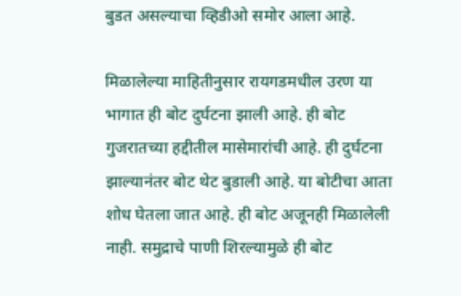बुडत असल्याचा व्हिडीओ समोर आला आहे.

मिळालेल्या माहितीनुसार रायगडमधील उरण या भागात ही बोट दुर्घटना झाली आहे. ही बोट गुजरातच्या हद्दीतील मासेमारांची आहे. ही दुर्घटना झाल्यानंतर बोट थेट बुडाली आहे. या बोटीचा आता शोध घेतला जात आहे. ही बोट अजूनही मिळालेली नाही. समुद्राचे पाणी शिरल्यामुळे ही बोट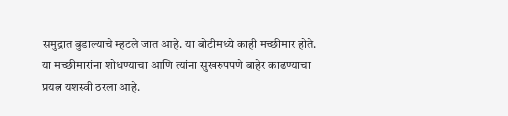समुद्रात बुडाल्याचे म्हटले जात आहे. या बोटीमध्ये काही मच्छीमार होते. या मच्छीमारांना शोधण्याचा आणि त्यांना सुखरुपपणे बाहेर काढण्याचा प्रयत्न यशस्वी ठरला आहे.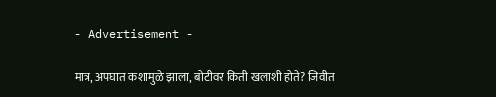- Advertisement -

मात्र, अपघात कशामुळे झाला, बोटीवर किती खलाशी होते? जिवीत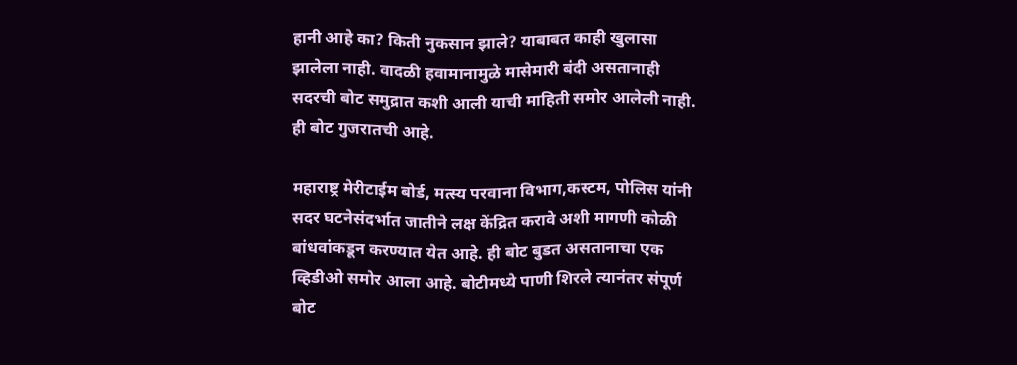हानी आहे का? किती नुकसान झाले? याबाबत काही खुलासा झालेला नाही. वादळी हवामानामुळे मासेमारी बंदी असतानाही सदरची बोट समुद्रात कशी आली याची माहिती समोर आलेली नाही. ही बोट गुजरातची आहे.

महाराष्ट्र मेरीटाईम बोर्ड, मत्स्य परवाना विभाग,कस्टम, पोलिस यांनी सदर घटनेसंदर्भात जातीने लक्ष केंद्रित करावे अशी मागणी कोळी बांधवांकडून करण्यात येत आहे. ही बोट बुडत असतानाचा एक व्हिडीओ समोर आला आहे. बोटीमध्ये पाणी शिरले त्यानंतर संपूर्ण बोट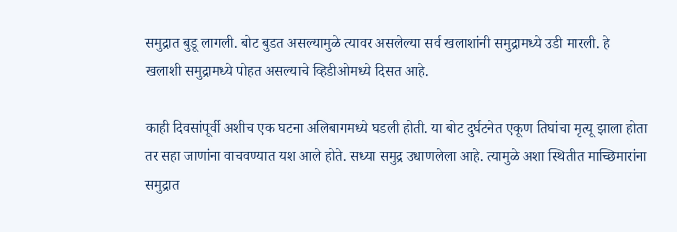समुद्रात बुडू लागली. बोट बुडत असल्यामुळे त्यावर असलेल्या सर्व खलाशांनी समुद्रामध्ये उडी मारली. हे खलाशी समुद्रामध्ये पोहत असल्याचे व्हिडीओमध्ये दिसत आहे.

काही दिवसांपूर्वी अशीच एक घटना अलिबागमध्ये घडली होती. या बोट दुर्घटनेत एकूण तिघांचा मृत्यू झाला होता तर सहा जाणांना वाचवण्यात यश आले होते. सध्या समुद्र उधाणलेला आहे. त्यामुळे अशा स्थितीत माच्छिमारांना समुद्रात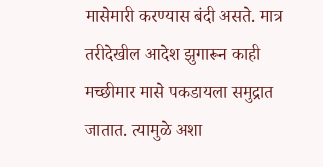मासेमारी करण्यास बंदी असते. मात्र तरीदेखील आदेश झुगारून काही मच्छीमार मासे पकडायला समुद्रात जातात. त्यामुळे अशा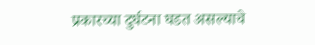प्रकारच्या दुर्घटना घडत असल्याचे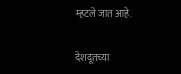म्हटले जात आहे.

देशदूतच्या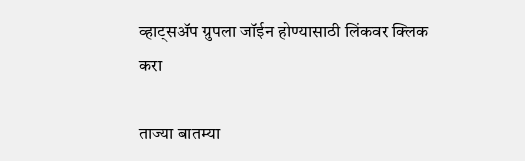व्हाट्सॲप ग्रुपला जॉईन होण्यासाठी लिंकवर क्लिक करा

ताज्या बातम्या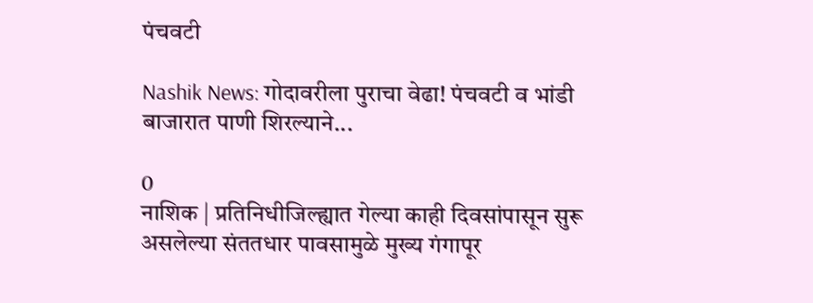पंचवटी

Nashik News: गोदावरीला पुराचा वेढा! पंचवटी व भांडी बाजारात पाणी शिरल्याने...

0
नाशिक | प्रतिनिधीजिल्ह्यात गेल्या काही दिवसांपासून सुरू असलेल्या संततधार पावसामुळे मुख्य गंगापूर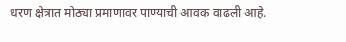धरण क्षेत्रात मोठ्या प्रमाणावर पाण्याची आवक वाढली आहे.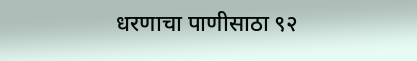धरणाचा पाणीसाठा ९२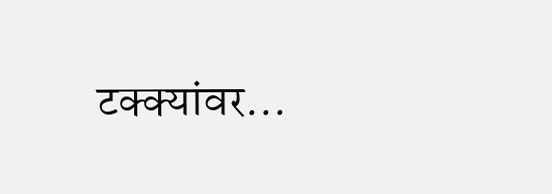टक्क्यांवर...